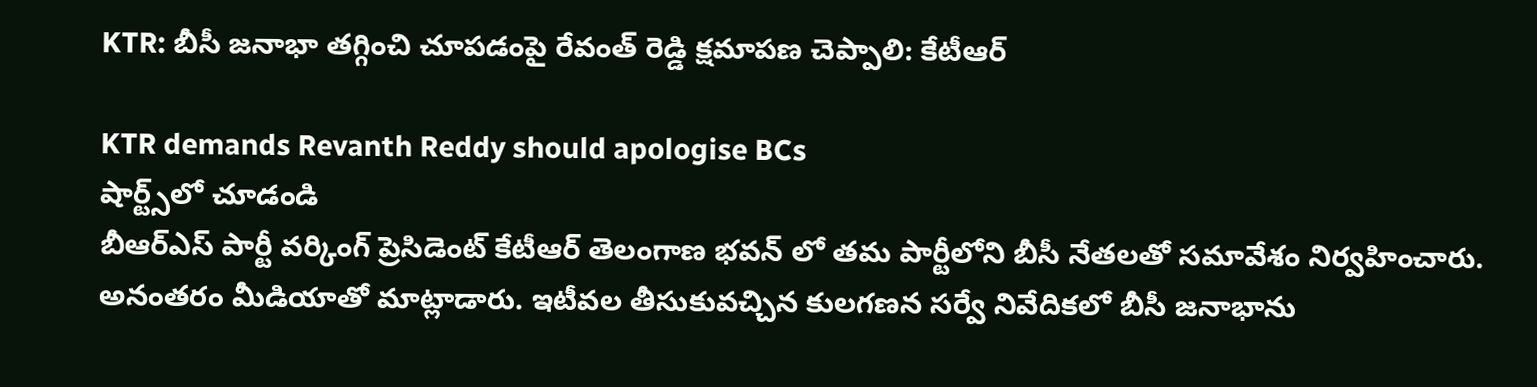KTR: బీసీ జనాభా తగ్గించి చూపడంపై రేవంత్ రెడ్డి క్షమాపణ చెప్పాలి: కేటీఆర్

KTR demands Revanth Reddy should apologise BCs
షార్ట్స్‌లో చూడండి
బీఆర్ఎస్ పార్టీ వర్కింగ్ ప్రెసిడెంట్ కేటీఆర్ తెలంగాణ భవన్ లో తమ పార్టీలోని బీసీ నేతలతో సమావేశం నిర్వహించారు. అనంతరం మీడియాతో మాట్లాడారు. ఇటీవల తీసుకువచ్చిన కులగణన సర్వే నివేదికలో బీసీ జనాభాను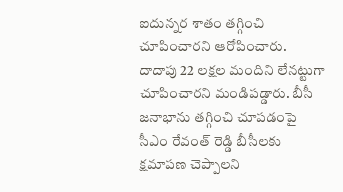ఐదున్నర శాతం తగ్గించి చూపించారని ఆరోపించారు. దాదాపు 22 లక్షల మందిని లేనట్టుగా చూపించారని మండిపడ్డారు. బీసీ జనాభాను తగ్గించి చూపడంపై సీఎం రేవంత్ రెడ్డి బీసీలకు క్షమాపణ చెప్పాలని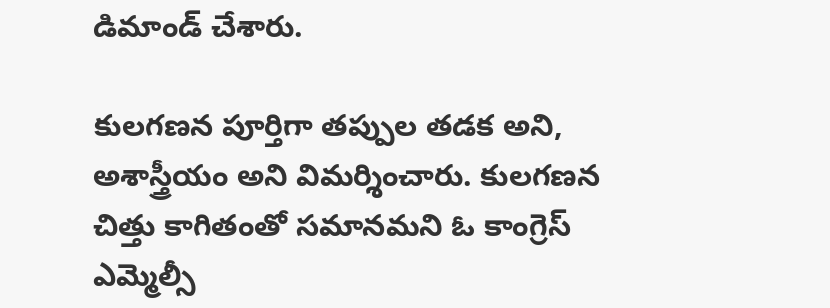డిమాండ్ చేశారు.

కులగణన పూర్తిగా తప్పుల తడక అని, అశాస్త్రీయం అని విమర్శించారు. కులగణన చిత్తు కాగితంతో సమానమని ఓ కాంగ్రెస్ ఎమ్మెల్సీ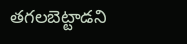తగలబెట్టాడని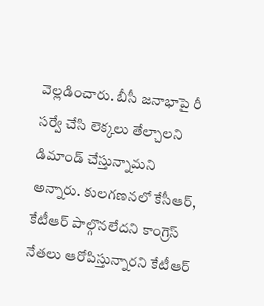వెల్లడించారు. బీసీ జనాభాపై రీ సర్వే చేసి లెక్కలు తేల్చాలని డిమాండ్ చేస్తున్నామని అన్నారు. కులగణనలో కేసీఆర్, కేటీఆర్ పాల్గొనలేదని కాంగ్రెస్ నేతలు ఆరోపిస్తున్నారని కేటీఆర్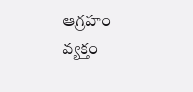ఆగ్రహం వ్యక్తం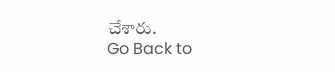చేశారు.
Go Back to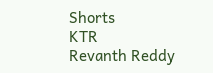Shorts
KTR
Revanth Reddy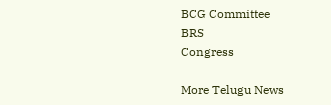BCG Committee
BRS
Congress

More Telugu News